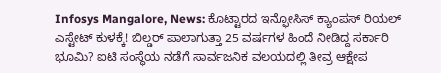Infosys Mangalore, News: ಕೊಟ್ಟಾರದ ಇನ್ಫೋಸಿಸ್ ಕ್ಯಾಂಪಸ್ ರಿಯಲ್ ಎಸ್ಟೇಟ್ ಕುಳಕ್ಕೆ! ಬಿಲ್ಡರ್ ಪಾಲಾಗುತ್ತಾ 25 ವರ್ಷಗಳ ಹಿಂದೆ ನೀಡಿದ್ದ ಸರ್ಕಾರಿ ಭೂಮಿ? ಐಟಿ ಸಂಸ್ಥೆಯ ನಡೆಗೆ ಸಾರ್ವಜನಿಕ ವಲಯದಲ್ಲಿ ತೀವ್ರ ಆಕ್ಷೇಪ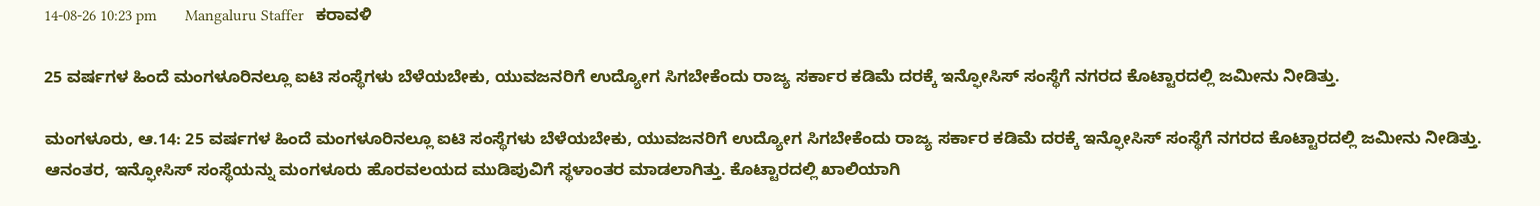14-08-26 10:23 pm       Mangaluru Staffer   ಕರಾವಳಿ

25 ವರ್ಷಗಳ ಹಿಂದೆ ಮಂಗಳೂರಿನಲ್ಲೂ ಐಟಿ ಸಂಸ್ಥೆಗಳು ಬೆಳೆಯಬೇಕು, ಯುವಜನರಿಗೆ ಉದ್ಯೋಗ ಸಿಗಬೇಕೆಂದು ರಾಜ್ಯ ಸರ್ಕಾರ ಕಡಿಮೆ ದರಕ್ಕೆ ಇನ್ಫೋಸಿಸ್ ಸಂಸ್ಥೆಗೆ ನಗರದ ಕೊಟ್ಟಾರದಲ್ಲಿ ಜಮೀನು ನೀಡಿತ್ತು.

ಮಂಗಳೂರು, ಆ.14: 25 ವರ್ಷಗಳ ಹಿಂದೆ ಮಂಗಳೂರಿನಲ್ಲೂ ಐಟಿ ಸಂಸ್ಥೆಗಳು ಬೆಳೆಯಬೇಕು, ಯುವಜನರಿಗೆ ಉದ್ಯೋಗ ಸಿಗಬೇಕೆಂದು ರಾಜ್ಯ ಸರ್ಕಾರ ಕಡಿಮೆ ದರಕ್ಕೆ ಇನ್ಫೋಸಿಸ್ ಸಂಸ್ಥೆಗೆ ನಗರದ ಕೊಟ್ಟಾರದಲ್ಲಿ ಜಮೀನು ನೀಡಿತ್ತು. ಆನಂತರ, ಇನ್ಫೋಸಿಸ್ ಸಂಸ್ಥೆಯನ್ನು ಮಂಗಳೂರು ಹೊರವಲಯದ ಮುಡಿಪುವಿಗೆ ಸ್ಥಳಾಂತರ ಮಾಡಲಾಗಿತ್ತು. ಕೊಟ್ಟಾರದಲ್ಲಿ ಖಾಲಿಯಾಗಿ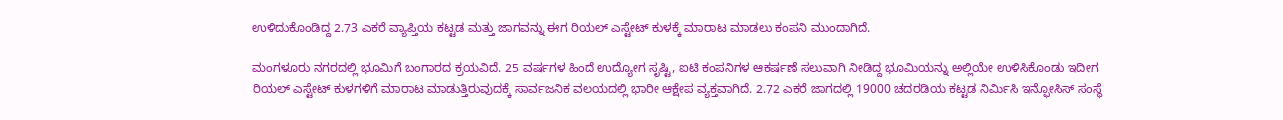ಉಳಿದುಕೊಂಡಿದ್ದ 2.73 ಎಕರೆ ವ್ಯಾಪ್ತಿಯ ಕಟ್ಟಡ ಮತ್ತು ಜಾಗವನ್ನು ಈಗ ರಿಯಲ್ ಎಸ್ಟೇಟ್ ಕುಳಕ್ಕೆ ಮಾರಾಟ ಮಾಡಲು ಕಂಪನಿ ಮುಂದಾಗಿದೆ.

ಮಂಗಳೂರು ನಗರದಲ್ಲಿ ಭೂಮಿಗೆ ಬಂಗಾರದ ಕ್ರಯವಿದೆ. 25 ವರ್ಷಗಳ ಹಿಂದೆ ಉದ್ಯೋಗ ಸೃಷ್ಟಿ, ಐಟಿ ಕಂಪನಿಗಳ ಆಕರ್ಷಣೆ ಸಲುವಾಗಿ ನೀಡಿದ್ದ ಭೂಮಿಯನ್ನು ಅಲ್ಲಿಯೇ ಉಳಿಸಿಕೊಂಡು ಇದೀಗ ರಿಯಲ್ ಎಸ್ಟೇಟ್ ಕುಳಗಳಿಗೆ ಮಾರಾಟ ಮಾಡುತ್ತಿರುವುದಕ್ಕೆ ಸಾರ್ವಜನಿಕ ವಲಯದಲ್ಲಿ ಭಾರೀ ಆಕ್ಷೇಪ ವ್ಯಕ್ತವಾಗಿದೆ. 2.72 ಎಕರೆ ಜಾಗದಲ್ಲಿ 19000 ಚದರಡಿಯ ಕಟ್ಟಡ ನಿರ್ಮಿಸಿ ಇನ್ಫೋಸಿಸ್ ಸಂಸ್ಥೆ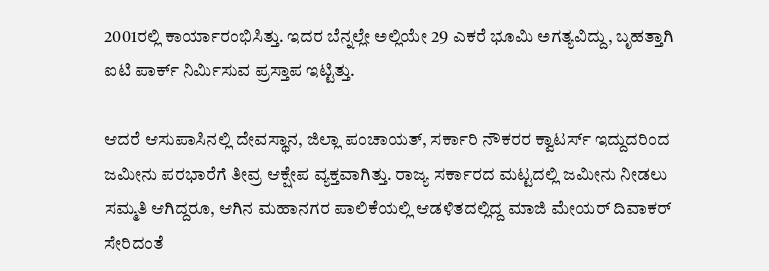2001ರಲ್ಲಿ ಕಾರ್ಯಾರಂಭಿಸಿತ್ತು. ಇದರ ಬೆನ್ನಲ್ಲೇ ಅಲ್ಲಿಯೇ 29 ಎಕರೆ ಭೂಮಿ ಅಗತ್ಯವಿದ್ದು, ಬೃಹತ್ತಾಗಿ ಐಟಿ ಪಾರ್ಕ್ ನಿರ್ಮಿಸುವ ಪ್ರಸ್ತಾಪ ಇಟ್ಟಿತ್ತು.

ಆದರೆ ಆಸುಪಾಸಿನಲ್ಲಿ ದೇವಸ್ಥಾನ, ಜಿಲ್ಲಾ ಪಂಚಾಯತ್, ಸರ್ಕಾರಿ ನೌಕರರ ಕ್ವಾಟರ್ಸ್ ಇದ್ದುದರಿಂದ ಜಮೀನು ಪರಭಾರೆಗೆ ತೀವ್ರ ಆಕ್ಷೇಪ ವ್ಯಕ್ತವಾಗಿತ್ತು. ರಾಜ್ಯ ಸರ್ಕಾರದ ಮಟ್ಟದಲ್ಲಿ ಜಮೀನು ನೀಡಲು ಸಮ್ಮತಿ ಆಗಿದ್ದರೂ, ಆಗಿನ ಮಹಾನಗರ ಪಾಲಿಕೆಯಲ್ಲಿ ಆಡಳಿತದಲ್ಲಿದ್ದ ಮಾಜಿ ಮೇಯರ್ ದಿವಾಕರ್ ಸೇರಿದಂತೆ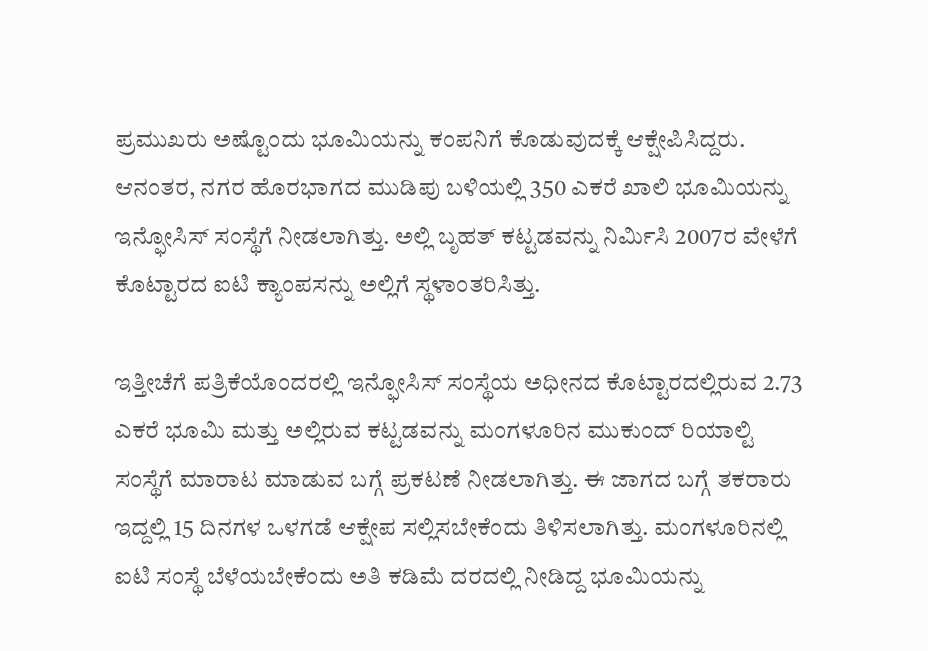ಪ್ರಮುಖರು ಅಷ್ಟೊಂದು ಭೂಮಿಯನ್ನು ಕಂಪನಿಗೆ ಕೊಡುವುದಕ್ಕೆ ಆಕ್ಷೇಪಿಸಿದ್ದರು. ಆನಂತರ, ನಗರ ಹೊರಭಾಗದ ಮುಡಿಪು ಬಳಿಯಲ್ಲಿ 350 ಎಕರೆ ಖಾಲಿ ಭೂಮಿಯನ್ನು ಇನ್ಫೋಸಿಸ್ ಸಂಸ್ಥೆಗೆ ನೀಡಲಾಗಿತ್ತು. ಅಲ್ಲಿ ಬೃಹತ್ ಕಟ್ಟಡವನ್ನು ನಿರ್ಮಿಸಿ 2007ರ ವೇಳೆಗೆ ಕೊಟ್ಟಾರದ ಐಟಿ ಕ್ಯಾಂಪಸನ್ನು ಅಲ್ಲಿಗೆ ಸ್ಥಳಾಂತರಿಸಿತ್ತು.

ಇತ್ತೀಚೆಗೆ ಪತ್ರಿಕೆಯೊಂದರಲ್ಲಿ ಇನ್ಫೋಸಿಸ್ ಸಂಸ್ಥೆಯ ಅಧೀನದ ಕೊಟ್ಟಾರದಲ್ಲಿರುವ 2.73 ಎಕರೆ ಭೂಮಿ ಮತ್ತು ಅಲ್ಲಿರುವ ಕಟ್ಟಡವನ್ನು ಮಂಗಳೂರಿನ ಮುಕುಂದ್ ರಿಯಾಲ್ಟಿ ಸಂಸ್ಥೆಗೆ ಮಾರಾಟ ಮಾಡುವ ಬಗ್ಗೆ ಪ್ರಕಟಣೆ ನೀಡಲಾಗಿತ್ತು. ಈ ಜಾಗದ ಬಗ್ಗೆ ತಕರಾರು ಇದ್ದಲ್ಲಿ 15 ದಿನಗಳ ಒಳಗಡೆ ಆಕ್ಷೇಪ ಸಲ್ಲಿಸಬೇಕೆಂದು ತಿಳಿಸಲಾಗಿತ್ತು. ಮಂಗಳೂರಿನಲ್ಲಿ ಐಟಿ ಸಂಸ್ಥೆ ಬೆಳೆಯಬೇಕೆಂದು ಅತಿ ಕಡಿಮೆ ದರದಲ್ಲಿ ನೀಡಿದ್ದ ಭೂಮಿಯನ್ನು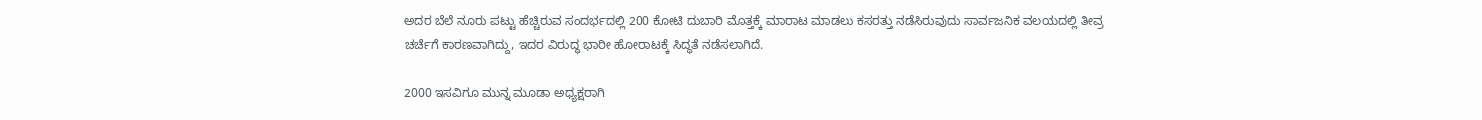ಅದರ ಬೆಲೆ ನೂರು ಪಟ್ಟು ಹೆಚ್ಚಿರುವ ಸಂದರ್ಭದಲ್ಲಿ 200 ಕೋಟಿ ದುಬಾರಿ ಮೊತ್ತಕ್ಕೆ ಮಾರಾಟ ಮಾಡಲು ಕಸರತ್ತು ನಡೆಸಿರುವುದು ಸಾರ್ವಜನಿಕ ವಲಯದಲ್ಲಿ ತೀವ್ರ ಚರ್ಚೆಗೆ ಕಾರಣವಾಗಿದ್ದು, ಇದರ ವಿರುದ್ಧ ಭಾರೀ ಹೋರಾಟಕ್ಕೆ ಸಿದ್ಧತೆ ನಡೆಸಲಾಗಿದೆ.

2000 ಇಸವಿಗೂ ಮುನ್ನ ಮೂಡಾ ಅಧ್ಯಕ್ಷರಾಗಿ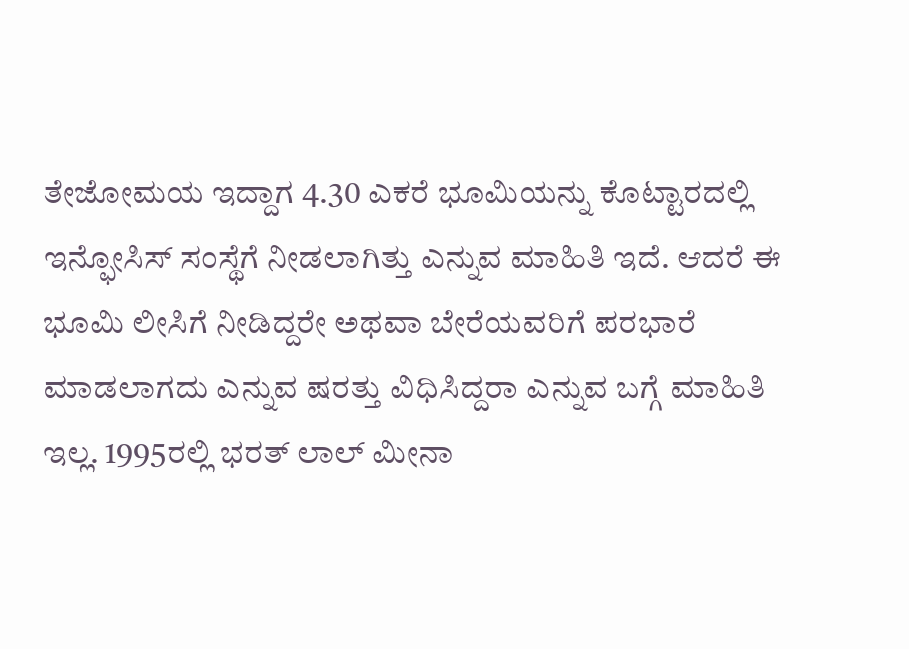ತೇಜೋಮಯ ಇದ್ದಾಗ 4.30 ಎಕರೆ ಭೂಮಿಯನ್ನು ಕೊಟ್ಟಾರದಲ್ಲಿ ಇನ್ಫೋಸಿಸ್ ಸಂಸ್ಥೆಗೆ ನೀಡಲಾಗಿತ್ತು ಎನ್ನುವ ಮಾಹಿತಿ ಇದೆ. ಆದರೆ ಈ ಭೂಮಿ ಲೀಸಿಗೆ ನೀಡಿದ್ದರೇ ಅಥವಾ ಬೇರೆಯವರಿಗೆ ಪರಭಾರೆ ಮಾಡಲಾಗದು ಎನ್ನುವ ಷರತ್ತು ವಿಧಿಸಿದ್ದರಾ ಎನ್ನುವ ಬಗ್ಗೆ ಮಾಹಿತಿ ಇಲ್ಲ. 1995ರಲ್ಲಿ ಭರತ್ ಲಾಲ್ ಮೀನಾ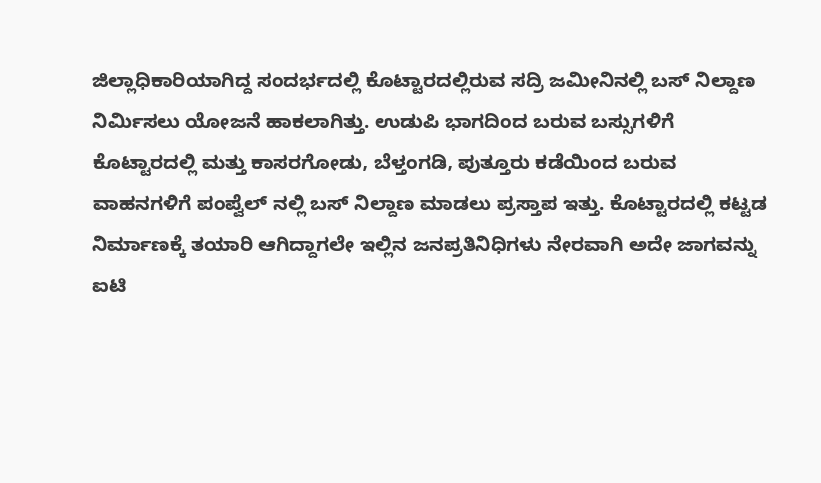ಜಿಲ್ಲಾಧಿಕಾರಿಯಾಗಿದ್ದ ಸಂದರ್ಭದಲ್ಲಿ ಕೊಟ್ಟಾರದಲ್ಲಿರುವ ಸದ್ರಿ ಜಮೀನಿನಲ್ಲಿ ಬಸ್ ನಿಲ್ದಾಣ ನಿರ್ಮಿಸಲು ಯೋಜನೆ ಹಾಕಲಾಗಿತ್ತು. ಉಡುಪಿ ಭಾಗದಿಂದ ಬರುವ ಬಸ್ಸುಗಳಿಗೆ ಕೊಟ್ಟಾರದಲ್ಲಿ ಮತ್ತು ಕಾಸರಗೋಡು, ಬೆಳ್ತಂಗಡಿ, ಪುತ್ತೂರು ಕಡೆಯಿಂದ ಬರುವ ವಾಹನಗಳಿಗೆ ಪಂಪ್ವೆಲ್ ನಲ್ಲಿ ಬಸ್ ನಿಲ್ದಾಣ ಮಾಡಲು ಪ್ರಸ್ತಾಪ ಇತ್ತು. ಕೊಟ್ಟಾರದಲ್ಲಿ ಕಟ್ಟಡ ನಿರ್ಮಾಣಕ್ಕೆ ತಯಾರಿ ಆಗಿದ್ದಾಗಲೇ ಇಲ್ಲಿನ ಜನಪ್ರತಿನಿಧಿಗಳು ನೇರವಾಗಿ ಅದೇ ಜಾಗವನ್ನು ಐಟಿ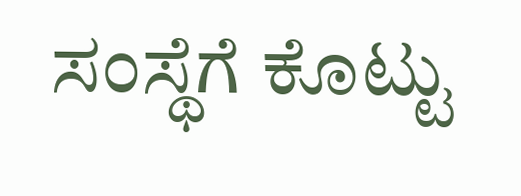ಸಂಸ್ಥೆಗೆ ಕೊಟ್ಟು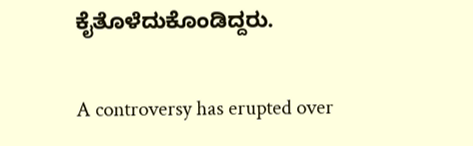ಕೈತೊಳೆದುಕೊಂಡಿದ್ದರು.

A controversy has erupted over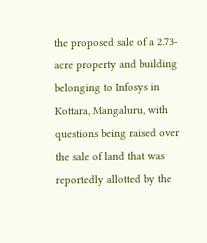the proposed sale of a 2.73-acre property and building belonging to Infosys in Kottara, Mangaluru, with questions being raised over the sale of land that was reportedly allotted by the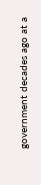government decades ago at a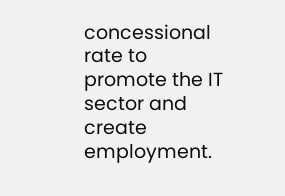concessional rate to promote the IT sector and create employment.